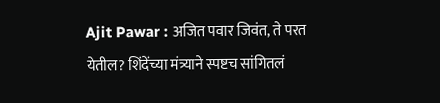Ajit Pawar : अजित पवार जिवंत, ते परत येतील? शिंदेंच्या मंत्र्याने स्पष्टच सांगितलं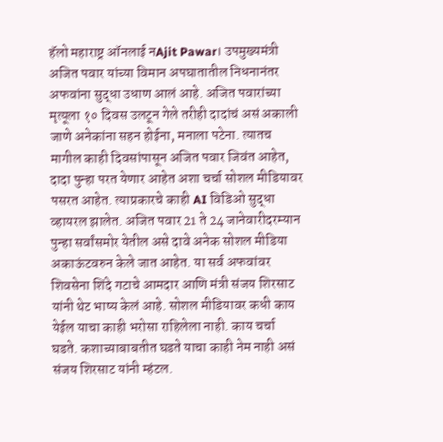हॅलो महाराष्ट्र ऑनलाई नAjit Pawar। उपमुख्यमंत्री अजित पवार यांच्या विमान अपघातातील निधनानंतर अफवांना सुद्धा उधाण आलं आहे. अजित पवारांच्या मृत्यूला १० दिवस उलटून गेले तरीही दादांचं असं अकाली जाणे अनेकांना सहन होईना, मनाला पटेना. त्यातच मागील काही दिवसांपासून अजित पवार जिवंत आहेत, दादा पुन्हा परत येणार आहेत अशा चर्चा सोशल मीडियावर पसरत आहेत. त्याप्रकारचे काही AI विडिओ सुद्धा व्हायरल झालेत. अजित पवार 21 ते 24 जानेवारीदरम्यान पुन्हा सर्वांसमोर येतील असे दावे अनेक सोशल मीडिया अकाऊंटवरुन केले जात आहेत. या सर्व अफवांवर शिवसेना शिंदे गटाचे आमदार आणि मंत्री संजय शिरसाट यांनी थेट भाष्य केलं आहे. सोशल मीडियावर कधी काय येईल याचा काही भरोसा राहिलेला नाही. काय चर्चा घडते. कशाच्याबाबतीत घडते याचा काही नेम नाही असं संजय शिरसाट यांनी म्हंटल.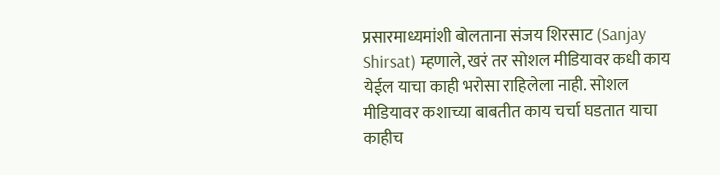प्रसारमाध्यमांशी बोलताना संजय शिरसाट (Sanjay Shirsat) म्हणाले, खरं तर सोशल मीडियावर कधी काय येईल याचा काही भरोसा राहिलेला नाही. सोशल मीडियावर कशाच्या बाबतीत काय चर्चा घडतात याचा काहीच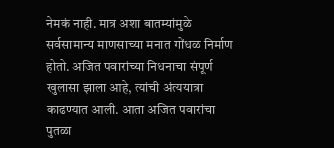नेमकं नाही. मात्र अशा बातम्यांमुळे सर्वसामान्य माणसाच्या मनात गोंधळ निर्माण होतो. अजित पवारांच्या निधनाचा संपूर्ण खुलासा झाला आहे, त्यांची अंत्ययात्रा काढण्यात आली. आता अजित पवारांचा पुतळा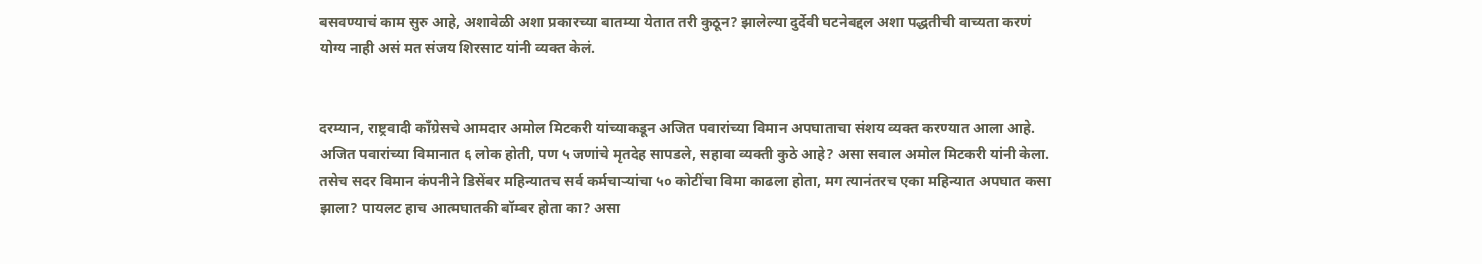बसवण्याचं काम सुरु आहे, अशावेळी अशा प्रकारच्या बातम्या येतात तरी कुठून? झालेल्या दुर्देवी घटनेबद्दल अशा पद्धतीची वाच्यता करणं योग्य नाही असं मत संजय शिरसाट यांनी व्यक्त केलं.


दरम्यान, राष्ट्रवादी काँग्रेसचे आमदार अमोल मिटकरी यांच्याकडून अजित पवारांच्या विमान अपघाताचा संशय व्यक्त करण्यात आला आहे. अजित पवारांच्या विमानात ६ लोक होती, पण ५ जणांचे मृतदेह सापडले, सहावा व्यक्ती कुठे आहे? असा सवाल अमोल मिटकरी यांनी केला. तसेच सदर विमान कंपनीने डिसेंबर महिन्यातच सर्व कर्मचाऱ्यांचा ५० कोटींचा विमा काढला होता, मग त्यानंतरच एका महिन्यात अपघात कसा झाला? पायलट हाच आत्मघातकी बॉम्बर होता का? असा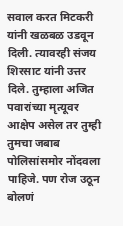सवाल करत मिटकरी यांनी खळबळ उडवून दिली. त्यावरही संजय शिरसाट यांनी उत्तर दिले. तुम्हाला अजित पवारांच्या मृत्यूवर आक्षेप असेल तर तुम्ही तुमचा जबाब पोलिसांसमोर नोंदवला पाहिजे. पण रोज उठून बोलणं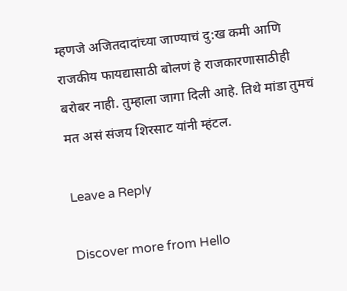म्हणजे अजितदादांच्या जाण्याचं दु:ख कमी आणि राजकीय फायद्यासाठी बोलणं हे राजकारणासाठीही बरोबर नाही. तुम्हाला जागा दिली आहे. तिथे मांडा तुमचं मत असं संजय शिरसाट यांनी म्हंटल.

Leave a Reply

Discover more from Hello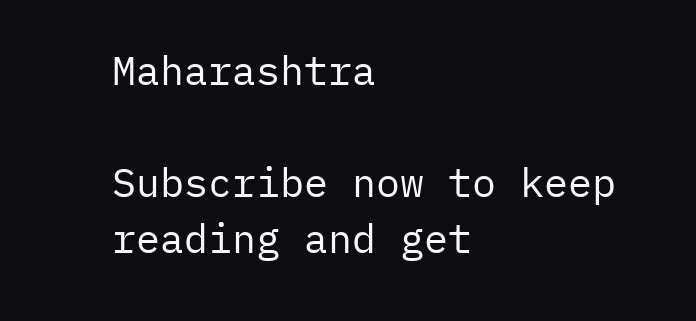Maharashtra

Subscribe now to keep reading and get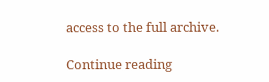access to the full archive.

Continue reading